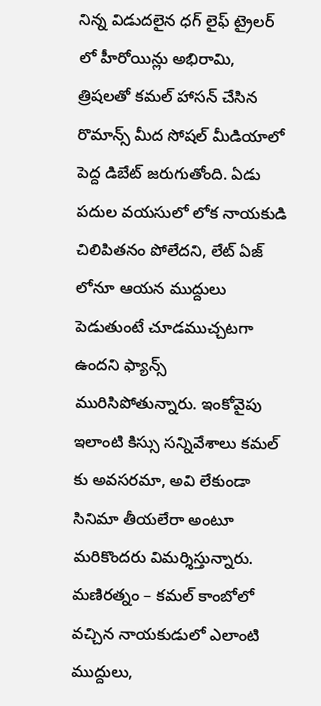నిన్న విడుదలైన ధగ్ లైఫ్ ట్రైలర్ లో హీరోయిన్లు అభిరామి, త్రిషలతో కమల్ హాసన్ చేసిన రొమాన్స్ మీద సోషల్ మీడియాలో పెద్ద డిబేట్ జరుగుతోంది. ఏడు పదుల వయసులో లోక నాయకుడి చిలిపితనం పోలేదని, లేట్ ఏజ్ లోనూ ఆయన ముద్దులు పెడుతుంటే చూడముచ్చటగా ఉందని ఫ్యాన్స్ మురిసిపోతున్నారు. ఇంకోవైపు ఇలాంటి కిస్సు సన్నివేశాలు కమల్ కు అవసరమా, అవి లేకుండా సినిమా తీయలేరా అంటూ మరికొందరు విమర్శిస్తున్నారు. మణిరత్నం – కమల్ కాంబోలో వచ్చిన నాయకుడులో ఎలాంటి ముద్దులు,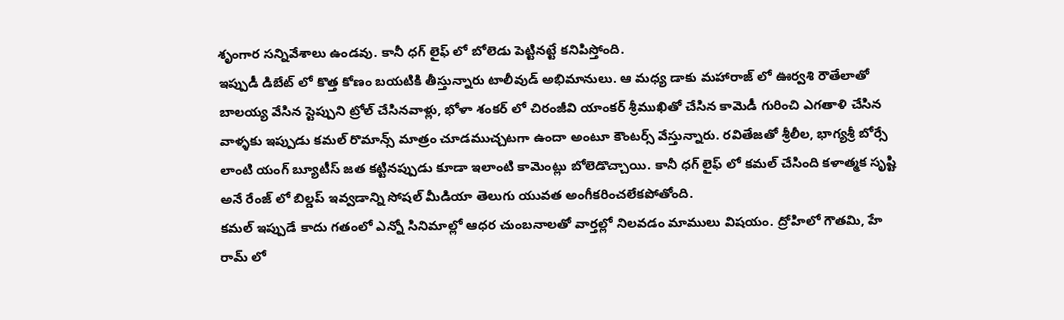శృంగార సన్నివేశాలు ఉండవు. కానీ ధగ్ లైఫ్ లో బోలెడు పెట్టినట్టే కనిపిస్తోంది.
ఇప్పుడీ డిబేట్ లో కొత్త కోణం బయటికి తీస్తున్నారు టాలీవుడ్ అభిమానులు. ఆ మధ్య డాకు మహారాజ్ లో ఊర్వశి రౌతేలాతో బాలయ్య వేసిన స్టెప్పుని ట్రోల్ చేసినవాళ్లు, భోళా శంకర్ లో చిరంజీవి యాంకర్ శ్రీముఖితో చేసిన కామెడీ గురించి ఎగతాళి చేసిన వాళ్ళకు ఇప్పుడు కమల్ రొమాన్స్ మాత్రం చూడముచ్చటగా ఉందా అంటూ కౌంటర్స్ వేస్తున్నారు. రవితేజతో శ్రీలీల, భాగ్యశ్రీ బోర్సే లాంటి యంగ్ బ్యూటీస్ జత కట్టినప్పుడు కూడా ఇలాంటి కామెంట్లు బోలెడొచ్చాయి. కానీ ధగ్ లైఫ్ లో కమల్ చేసింది కళాత్మక సృష్టి అనే రేంజ్ లో బిల్డప్ ఇవ్వడాన్ని సోషల్ మీడియా తెలుగు యువత అంగీకరించలేకపోతోంది.
కమల్ ఇప్పుడే కాదు గతంలో ఎన్నో సినిమాల్లో ఆధర చుంబనాలతో వార్తల్లో నిలవడం మాములు విషయం. ద్రోహిలో గౌతమి, హే రామ్ లో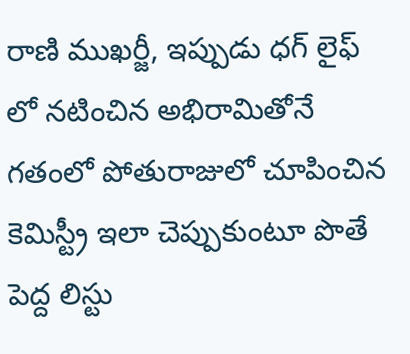రాణి ముఖర్జీ, ఇప్పుడు ధగ్ లైఫ్ లో నటించిన అభిరామితోనే గతంలో పోతురాజులో చూపించిన కెమిస్ట్రీ ఇలా చెప్పుకుంటూ పొతే పెద్ద లిస్టు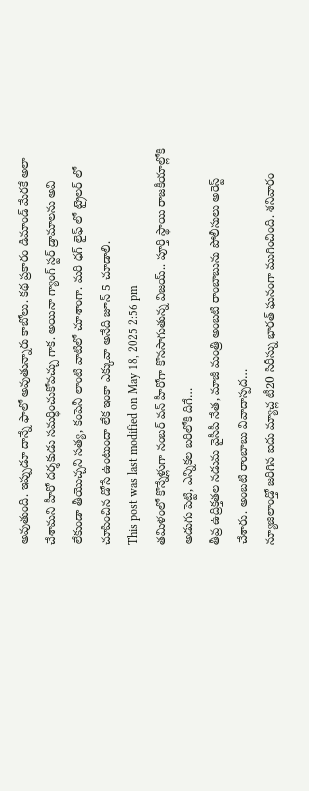అవుతుంది. ఇప్పుడూ దాన్నే ఫాలో అవుతున్నారు కాబోలు. కథ ప్రకారం డిమాండ్ మేరకే అలా చేశామని హీరో దర్శకుడు సమర్ధించుకోవచ్చు గాక. అయినా గ్యాంగ్ స్టర్ డ్రామాలను అవి లేకుండా తీయొచ్చని సత్య, కంపెనీ లాంటి వాటిలో చూశాంగా. మరి ధగ్ లైఫ్ లో ట్రైలర్ లో చూపించిన డోసే ఉంటుందా లేక ఇంకా ఎక్కువా అనేది జూన్ 5 చూడాలి.
This post was last modified on May 18, 2025 2:56 pm
తమిళంలో కొన్నేళ్లుగా నంబర్ వన్ హీరోగా కొనసాగుతున్న విజయ్.. పూర్తి స్థాయి రాజకీయాల్లోకి అడుగు పెట్టి, ఎన్నికల బరిలోకి దిగే…
తీవ్ర ఉద్రిక్తతల నడుమ వైసీపీ నేత, మాజీ మంత్రి అంబటి రాంబాబును పోలీసులు అరెస్ట్ చేశారు. అంబటి రాంబాబు వివాదాస్పద…
న్యూజిలాండ్తో జరిగిన ఐదు మ్యాచ్ల టీ20 సిరీస్ను భారత్ ఘనంగా ముగించింది. శనివారం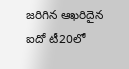జరిగిన ఆఖరిదైన ఐదో టీ20లో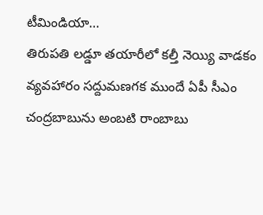టీమిండియా…
తిరుపతి లడ్డూ తయారీలో కల్తీ నెయ్యి వాడకం వ్యవహారం సద్దుమణగక ముందే ఏపీ సీఎం చంద్రబాబును అంబటి రాంబాబు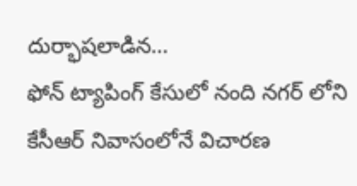దుర్భాషలాడిన…
ఫోన్ ట్యాపింగ్ కేసులో నంది నగర్ లోని కేసీఆర్ నివాసంలోనే విచారణ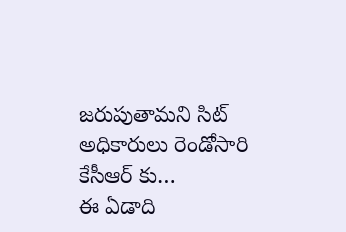జరుపుతామని సిట్ అధికారులు రెండోసారి కేసీఆర్ కు…
ఈ ఏడాది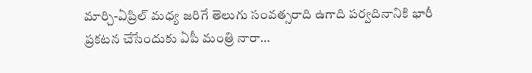మార్చి-ఏప్రిల్ మధ్య జరిగే తెలుగు సంవత్సరాది ఉగాది పర్వదినానికి భారీ ప్రకటన చేసేందుకు ఏపీ మంత్రి నారా…